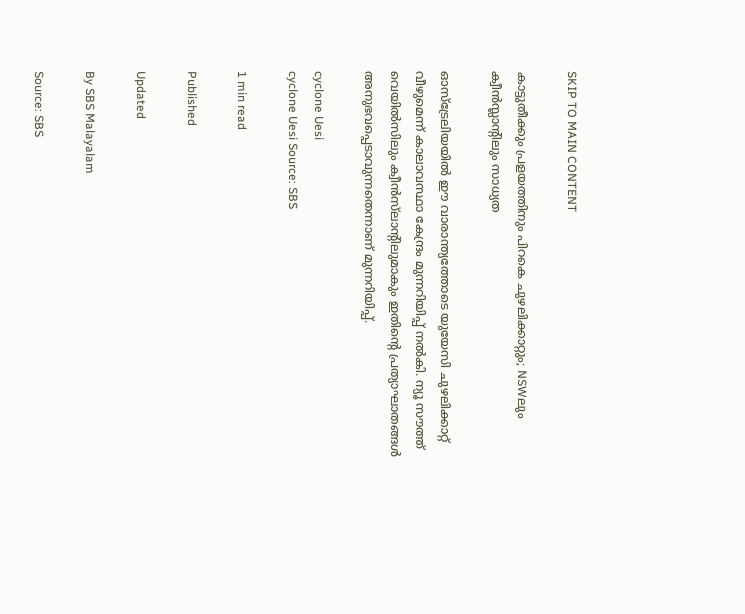SKIP TO MAIN CONTENT

കാട്ടുതീക്കും പ്രളയത്തിനും പിറകെ ചുഴലിക്കാറ്റും; NSWലും ക്വീൻസ്ലാന്റിലും സാധ്യത

ഓസ്‌ട്രേലിയയിൽ ഈ വാരാന്ത്യത്തോടെ യുയേസി ചുഴലിക്കാറ്റ് വീഴുമെന്ന് കാലാവസ്ഥാ കേന്ദ്രം മുന്നറിയിപ്പ് നൽകി. ന്യൂ സൗത്ത് വെയിൽസിലും ക്വീൻസ്‌ലാന്റിലുമാകും ഇതിന്റെ പ്രത്യാഘാതങ്ങൾ അനുഭവപ്പെടാവുന്നതെന്നാണ് മുന്നറിയിപ്പ്.

cyclone Uesi
cyclone Uesi Source: SBS

1 min read

Published

Updated

By SBS Malayalam

Source: SBS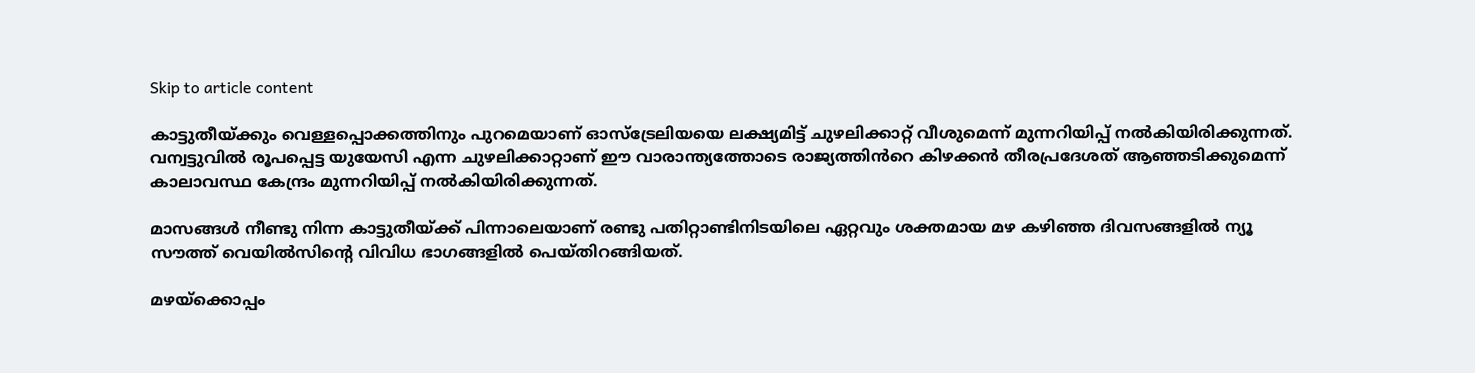Skip to article content

കാട്ടുതീയ്ക്കും വെള്ളപ്പൊക്കത്തിനും പുറമെയാണ് ഓസ്‌ട്രേലിയയെ ലക്ഷ്യമിട്ട് ചുഴലിക്കാറ്റ് വീശുമെന്ന് മുന്നറിയിപ്പ് നൽകിയിരിക്കുന്നത്.  വന്വട്ടുവിൽ രൂപപ്പെട്ട യുയേസി എന്ന ചുഴലിക്കാറ്റാണ് ഈ വാരാന്ത്യത്തോടെ രാജ്യത്തിൻറെ കിഴക്കൻ തീരപ്രദേശത് ആഞ്ഞടിക്കുമെന്ന് കാലാവസ്ഥ കേന്ദ്രം മുന്നറിയിപ്പ് നൽകിയിരിക്കുന്നത്.

മാസങ്ങള്‍ നീണ്ടു നിന്ന കാട്ടുതീയ്ക്ക് പിന്നാലെയാണ് രണ്ടു പതിറ്റാണ്ടിനിടയിലെ ഏറ്റവും ശക്തമായ മഴ കഴിഞ്ഞ ദിവസങ്ങളിൽ ന്യൂ സൗത്ത് വെയില്‍സിന്റെ വിവിധ ഭാഗങ്ങളിൽ പെയ്തിറങ്ങിയത്.

മഴയ്‌ക്കൊപ്പം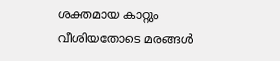ശക്തമായ കാറ്റും വീശിയതോടെ മരങ്ങൾ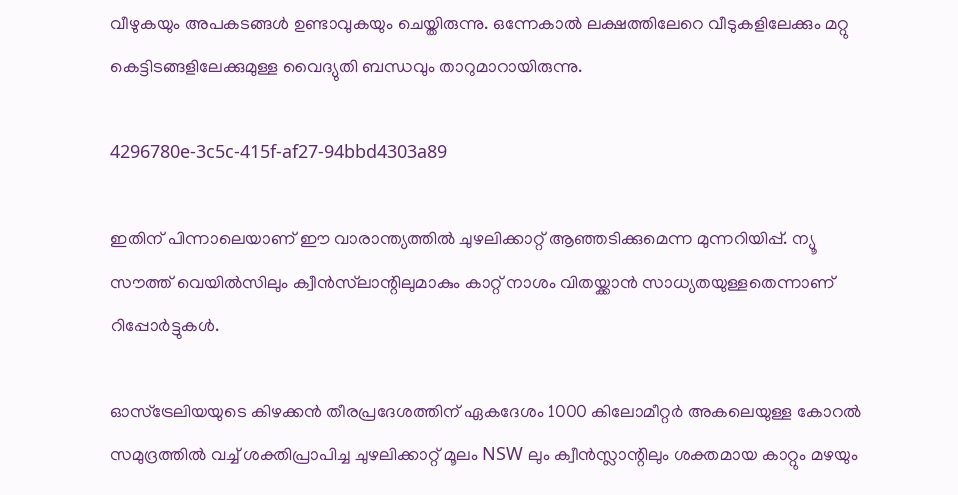വീഴുകയും അപകടങ്ങൾ ഉണ്ടാവുകയും ചെയ്തിരുന്നു. ഒന്നേകാൽ ലക്ഷത്തിലേറെ വീടുകളിലേക്കും മറ്റു കെട്ടിടങ്ങളിലേക്കുമുള്ള വൈദ്യുതി ബന്ധവും താറുമാറായിരുന്നു.

4296780e-3c5c-415f-af27-94bbd4303a89

ഇതിന് പിന്നാലെയാണ് ഈ വാരാന്ത്യത്തിൽ ചുഴലിക്കാറ്റ് ആഞ്ഞടിക്കുമെന്ന മുന്നറിയിപ്പ്. ന്യൂ സൗത്ത് വെയിൽസിലും ക്വീൻസ്‌ലാന്റിലുമാകും കാറ്റ് നാശം വിതയ്ക്കാൻ സാധ്യതയുള്ളതെന്നാണ് റിപ്പോർട്ടുകൾ.

ഓസ്‌ട്രേലിയയുടെ കിഴക്കൻ തീരപ്രദേശത്തിന് ഏകദേശം 1000 കിലോമീറ്റർ അകലെയുള്ള കോറൽ സമുദ്രത്തിൽ വച്ച് ശക്തിപ്രാപിച്ച ചുഴലിക്കാറ്റ് മൂലം NSW ലും ക്വീൻസ്ലാന്റിലും ശക്തമായ കാറ്റും മഴയും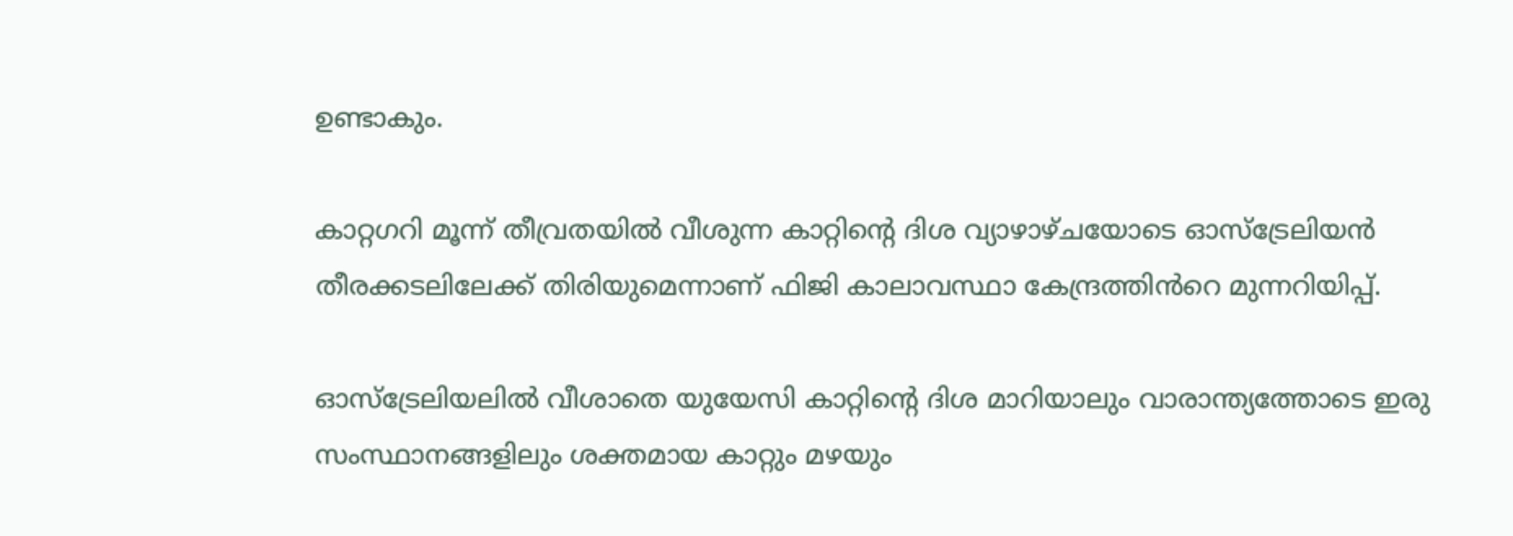ഉണ്ടാകും.

കാറ്റഗറി മൂന്ന് തീവ്രതയിൽ വീശുന്ന കാറ്റിന്റെ ദിശ വ്യാഴാഴ്ചയോടെ ഓസ്‌ട്രേലിയൻ തീരക്കടലിലേക്ക് തിരിയുമെന്നാണ് ഫിജി കാലാവസ്ഥാ കേന്ദ്രത്തിൻറെ മുന്നറിയിപ്പ്.

ഓസ്‌ട്രേലിയലിൽ വീശാതെ യുയേസി കാറ്റിന്റെ ദിശ മാറിയാലും വാരാന്ത്യത്തോടെ ഇരു സംസ്ഥാനങ്ങളിലും ശക്തമായ കാറ്റും മഴയും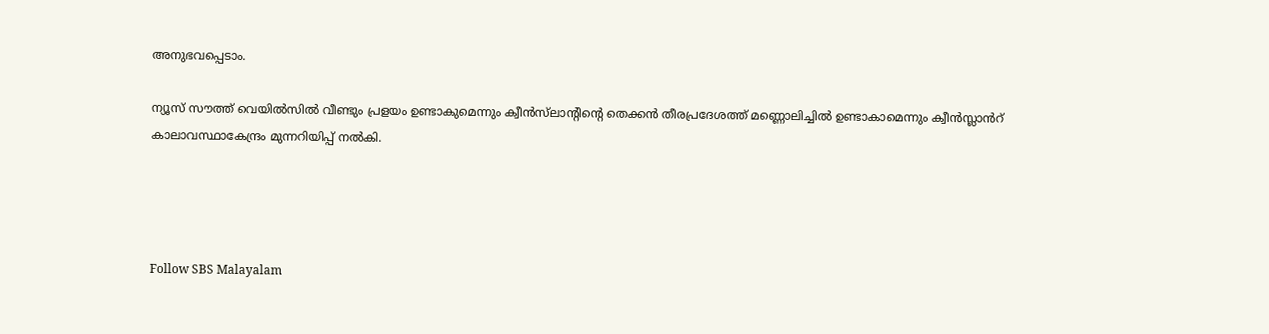അനുഭവപ്പെടാം.

ന്യൂസ് സൗത്ത് വെയിൽസിൽ വീണ്ടും പ്രളയം ഉണ്ടാകുമെന്നും ക്വീൻസ്‌ലാന്റിന്റെ തെക്കൻ തീരപ്രദേശത്ത് മണ്ണൊലിച്ചിൽ ഉണ്ടാകാമെന്നും ക്വീൻസ്ലാൻറ് കാലാവസ്ഥാകേന്ദ്രം മുന്നറിയിപ്പ് നൽകി.




Follow SBS Malayalam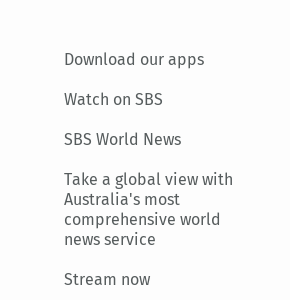Download our apps

Watch on SBS

SBS World News

Take a global view with Australia's most comprehensive world news service

Stream now